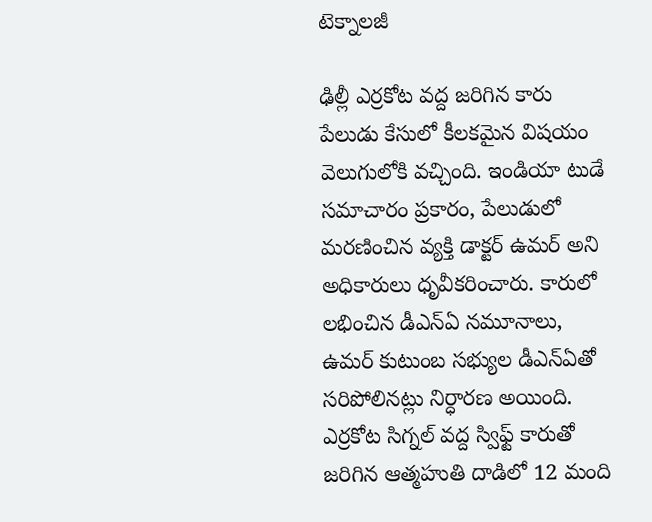టెక్నాలజీ

ఢిల్లీ ఎర్రకోట వద్ద జరిగిన కారు పేలుడు కేసులో కీలకమైన విషయం వెలుగులోకి వచ్చింది. ఇండియా టుడే సమాచారం ప్రకారం, పేలుడులో మరణించిన వ్యక్తి డాక్టర్ ఉమర్ అని అధికారులు ధృవీకరించారు. కారులో లభించిన డీఎన్ఏ నమూనాలు, ఉమర్ కుటుంబ సభ్యుల డీఎన్ఏతో సరిపోలినట్లు నిర్ధారణ అయింది.
ఎర్రకోట సిగ్నల్ వద్ద స్విఫ్ట్ కారుతో జరిగిన ఆత్మహుతి దాడిలో 12 మంది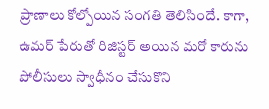ప్రాణాలు కోల్పోయిన సంగతి తెలిసిందే. కాగా, ఉమర్ పేరుతో రిజిస్టర్ అయిన మరో కారును పోలీసులు స్వాధీనం చేసుకొని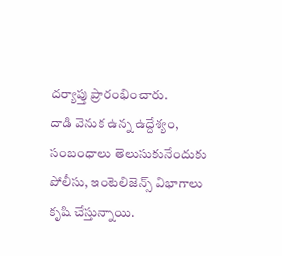దర్యాప్తు ప్రారంభించారు.
దాడి వెనుక ఉన్న ఉద్దేశ్యం, సంబంధాలు తెలుసుకునేందుకు పోలీసు, ఇంటెలిజెన్స్ విభాగాలు కృషి చేస్తున్నాయి.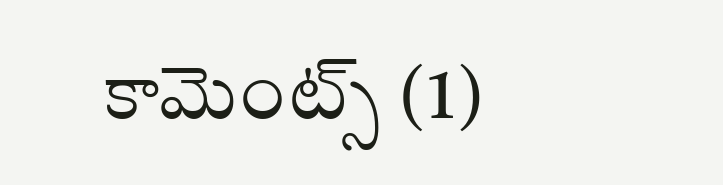కామెంట్స్ (1)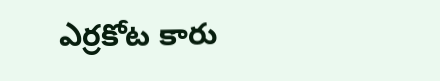ఎర్రకోట కారు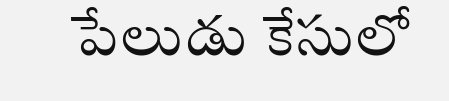పేలుడు కేసులో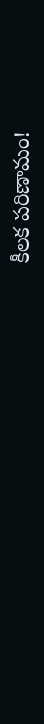కీలక పరిణామం!